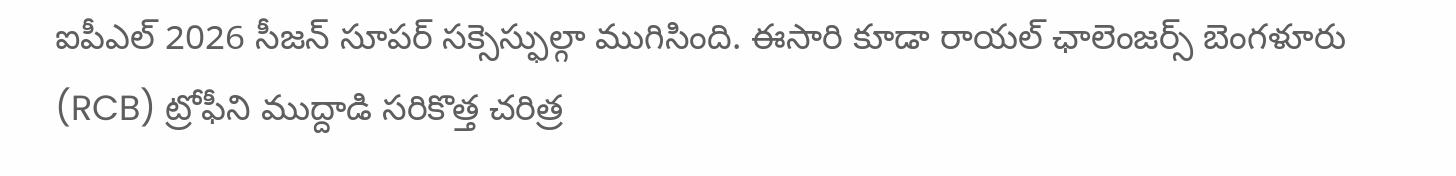ఐపీఎల్ 2026 సీజన్ సూపర్ సక్సెస్ఫుల్గా ముగిసింది. ఈసారి కూడా రాయల్ ఛాలెంజర్స్ బెంగళూరు (RCB) ట్రోఫీని ముద్దాడి సరికొత్త చరిత్ర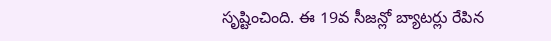సృష్టించింది. ఈ 19వ సీజన్లో బ్యాటర్లు రేపిన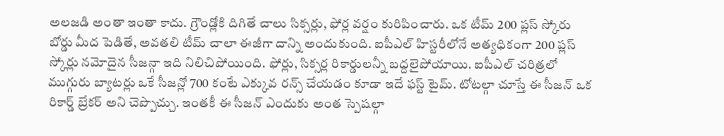అలజడి అంతా ఇంతా కాదు. గ్రౌండ్లోకి దిగితే చాలు సిక్సర్లు, ఫోర్ల వర్షం కురిపించారు. ఒక టీమ్ 200 ప్లస్ స్కోరు బోర్డు మీద పెడితే, అవతలి టీమ్ చాలా ఈజీగా దాన్ని అందుకుంది. ఐపీఎల్ హిస్టరీలోనే అత్యధికంగా 200 ప్లస్ స్కోర్లు నమోదైన సీజన్గా ఇది నిలిచిపోయింది. ఫోర్లు, సిక్సర్ల రికార్డులన్నీ బద్దలైపోయాయి. ఐపీఎల్ చరిత్రలో ముగ్గురు బ్యాటర్లు ఒకే సీజన్లో 700 కంటే ఎక్కువ రన్స్ చేయడం కూడా ఇదే ఫస్ట్ టైమ్. టోటల్గా చూస్తే ఈ సీజన్ ఒక రికార్డ్ బ్రేకర్ అని చెప్పొచ్చు. ఇంతకీ ఈ సీజన్ ఎందుకు అంత స్పెషల్గా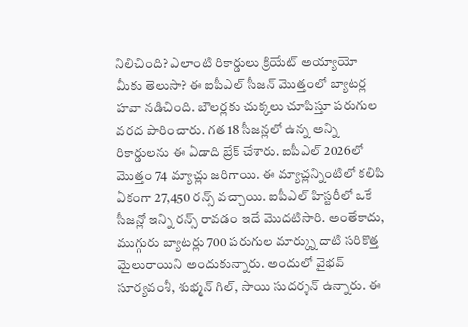నిలిచింది? ఎలాంటి రికార్డులు క్రియేట్ అయ్యాయో మీకు తెలుసా? ఈ ఐపీఎల్ సీజన్ మొత్తంలో బ్యాటర్ల హవా నడిచింది. బౌలర్లకు చుక్కలు చూపిస్తూ పరుగుల వరద పారించారు. గత 18 సీజన్లలో ఉన్న అన్ని రికార్డులను ఈ ఏడాది బ్రేక్ చేశారు. ఐపీఎల్ 2026లో మొత్తం 74 మ్యాచ్లు జరిగాయి. ఈ మ్యాచ్లన్నింటిలో కలిపి ఏకంగా 27,450 రన్స్ వచ్చాయి. ఐపీఎల్ హిస్టరీలో ఒకే సీజన్లో ఇన్ని రన్స్ రావడం ఇదే మొదటిసారి. అంతేకాదు, ముగ్గురు బ్యాటర్లు 700 పరుగుల మార్క్ను దాటి సరికొత్త మైలురాయిని అందుకున్నారు. అందులో వైభవ్ సూర్యవంశీ, శుభ్మన్ గిల్, సాయి సుదర్శన్ ఉన్నారు. ఈ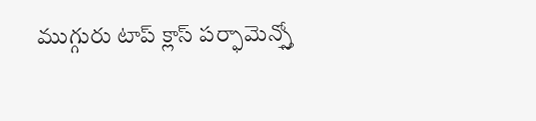ముగ్గురు టాప్ క్లాస్ పర్ఫామెన్స్తో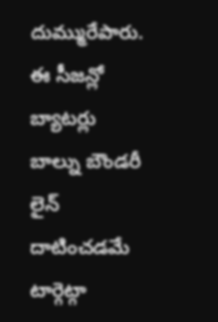దుమ్మురేపారు. ఈ సీజన్లో బ్యాటర్లు బాల్ను బౌండరీ లైన్ దాటించడమే టార్గెట్గా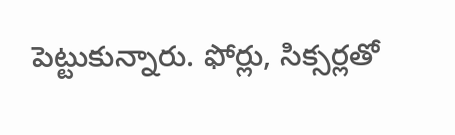పెట్టుకున్నారు. ఫోర్లు, సిక్సర్లతో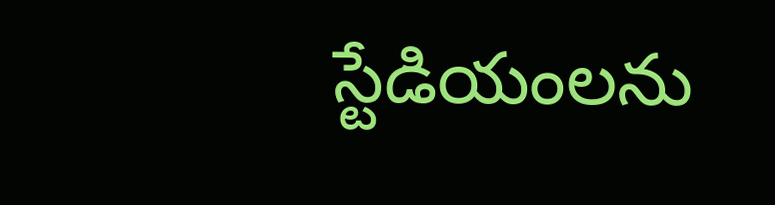స్టేడియంలను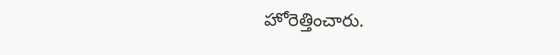హోరెత్తించారు.